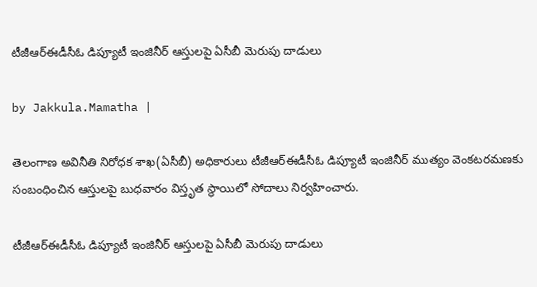టీజీఆర్‌ఈడీసీఓ డిప్యూటీ ఇంజినీర్ ఆస్తులపై ఏసీబీ మెరుపు దాడులు

by Jakkula.Mamatha |

తెలంగాణ అవినీతి నిరోధక శాఖ(ఏసీబీ) అధికారులు టీజీఆర్‌ఈడీసీఓ డిప్యూటీ ఇంజినీర్ ముత్యం వెంకటరమణకు సంబంధించిన ఆస్తులపై బుధవారం విస్తృత స్థాయిలో సోదాలు నిర్వహించారు.

టీజీఆర్‌ఈడీసీఓ డిప్యూటీ ఇంజినీర్ ఆస్తులపై ఏసీబీ మెరుపు దాడులు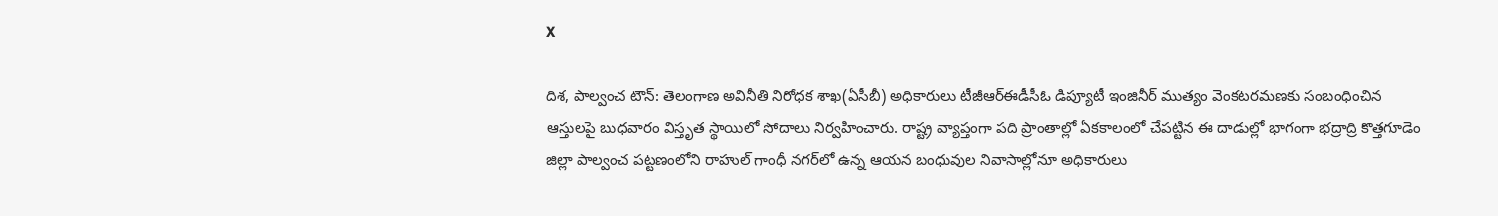X

దిశ, పాల్వంచ టౌన్: తెలంగాణ అవినీతి నిరోధక శాఖ(ఏసీబీ) అధికారులు టీజీఆర్‌ఈడీసీఓ డిప్యూటీ ఇంజినీర్ ముత్యం వెంకటరమణకు సంబంధించిన ఆస్తులపై బుధవారం విస్తృత స్థాయిలో సోదాలు నిర్వహించారు. రాష్ట్ర వ్యాప్తంగా పది ప్రాంతాల్లో ఏకకాలంలో చేపట్టిన ఈ దాడుల్లో భాగంగా భద్రాద్రి కొత్తగూడెం జిల్లా పాల్వంచ పట్టణంలోని రాహుల్ గాంధీ నగర్‌లో ఉన్న ఆయన బంధువుల నివాసాల్లోనూ అధికారులు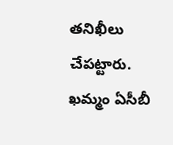తనిఖీలు చేపట్టారు. ఖమ్మం ఏసీబీ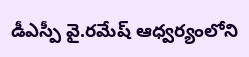డీఎస్పీ వై.రమేష్ ఆధ్వర్యంలోని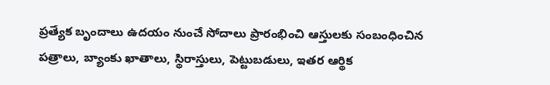ప్రత్యేక బృందాలు ఉదయం నుంచే సోదాలు ప్రారంభించి ఆస్తులకు సంబంధించిన పత్రాలు, బ్యాంకు ఖాతాలు, స్థిరాస్తులు, పెట్టుబడులు, ఇతర ఆర్థిక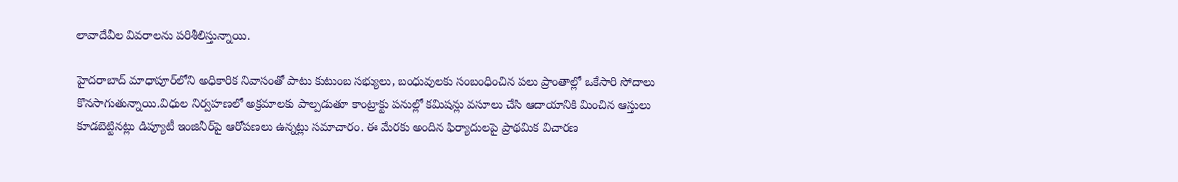లావాదేవీల వివరాలను పరిశీలిస్తున్నాయి.

హైదరాబాద్ మాధాపూర్‌లోని అధికారిక నివాసంతో పాటు కుటుంబ సభ్యులు, బంధువులకు సంబంధించిన పలు ప్రాంతాల్లో ఒకేసారి సోదాలు కొనసాగుతున్నాయి.విధుల నిర్వహణలో అక్రమాలకు పాల్పడుతూ కాంట్రాక్టు పనుల్లో కమిషన్లు వసూలు చేసి ఆదాయానికి మించిన ఆస్తులు కూడబెట్టినట్లు డిప్యూటీ ఇంజినీర్‌పై ఆరోపణలు ఉన్నట్లు సమాచారం. ఈ మేరకు అందిన ఫిర్యాదులపై ప్రాథమిక విచారణ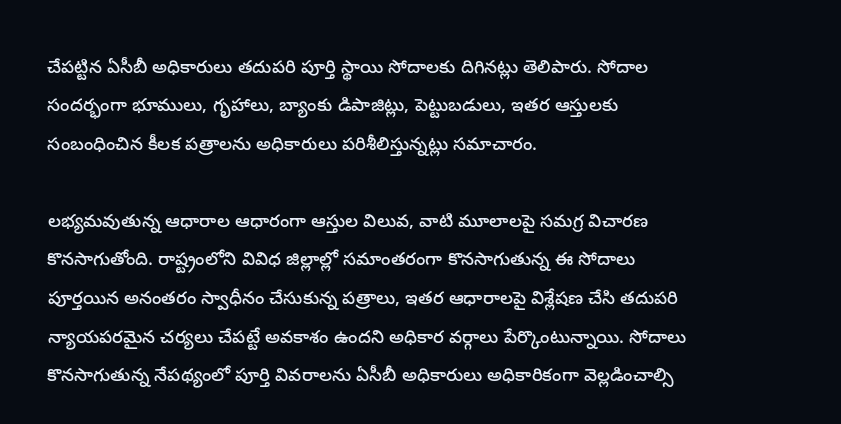చేపట్టిన ఏసీబీ అధికారులు తదుపరి పూర్తి స్థాయి సోదాలకు దిగినట్లు తెలిపారు. సోదాల సందర్భంగా భూములు, గృహాలు, బ్యాంకు డిపాజిట్లు, పెట్టుబడులు, ఇతర ఆస్తులకు సంబంధించిన కీలక పత్రాలను అధికారులు పరిశీలిస్తున్నట్లు సమాచారం.

లభ్యమవుతున్న ఆధారాల ఆధారంగా ఆస్తుల విలువ, వాటి మూలాలపై సమగ్ర విచారణ కొనసాగుతోంది. రాష్ట్రంలోని వివిధ జిల్లాల్లో సమాంతరంగా కొనసాగుతున్న ఈ సోదాలు పూర్తయిన అనంతరం స్వాధీనం చేసుకున్న పత్రాలు, ఇతర ఆధారాలపై విశ్లేషణ చేసి తదుపరి న్యాయపరమైన చర్యలు చేపట్టే అవకాశం ఉందని అధికార వర్గాలు పేర్కొంటున్నాయి. సోదాలు కొనసాగుతున్న నేపథ్యంలో పూర్తి వివరాలను ఏసీబీ అధికారులు అధికారికంగా వెల్లడించాల్సి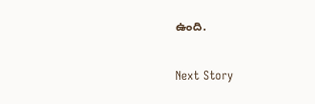ఉంది.

Next Story